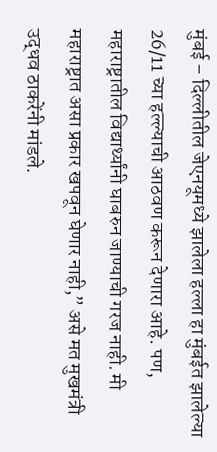मुंबई – दिल्लीतील जेएनयूमध्ये झालेला हल्ला हा मुंबईत झालेल्या 26/11 च्या हल्ल्याची आठवण करून देणारा आहे. पण, महाराष्ट्रातील विद्यार्थ्यांनी घाबरुन जाण्याची गरज नाही. मी महाराष्ट्रात असा प्रकार खपवून घेणार नाही,” असे मत मुखमंत्री उद्धव ठाकरेंनी मांडले.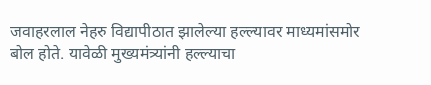जवाहरलाल नेहरु विद्यापीठात झालेल्या हल्ल्यावर माध्यमांसमोर बोल होते. यावेळी मुख्यमंत्र्यांनी हल्ल्याचा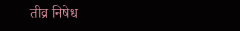तीव्र निषेध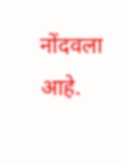नोंदवला आहे.